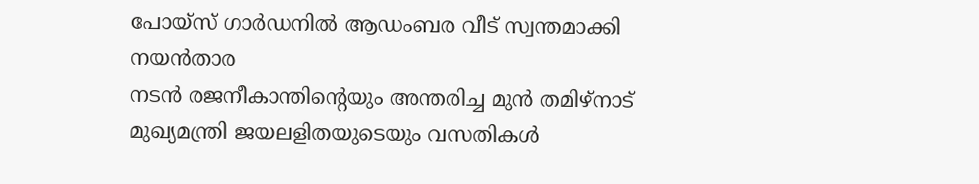പോയ്സ് ഗാർഡനിൽ ആഡംബര വീട് സ്വന്തമാക്കി നയൻതാര
നടൻ രജനീകാന്തിന്റെയും അന്തരിച്ച മുൻ തമിഴ്നാട് മുഖ്യമന്ത്രി ജയലളിതയുടെയും വസതികൾ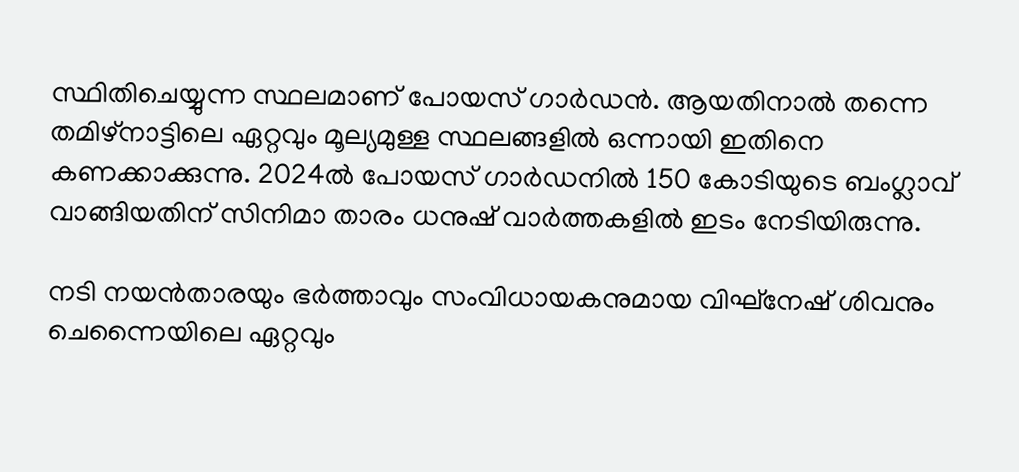സ്ഥിതിചെയ്യുന്ന സ്ഥലമാണ് പോയസ് ഗാർഡൻ. ആയതിനാൽ തന്നെ തമിഴ്നാട്ടിലെ ഏറ്റവും മൂല്യമുള്ള സ്ഥലങ്ങളിൽ ഒന്നായി ഇതിനെ കണക്കാക്കുന്നു. 2024ൽ പോയസ് ഗാർഡനിൽ 150 കോടിയുടെ ബംഗ്ലാവ് വാങ്ങിയതിന് സിനിമാ താരം ധനുഷ് വാർത്തകളിൽ ഇടം നേടിയിരുന്നു.

നടി നയൻതാരയും ഭർത്താവും സംവിധായകനുമായ വിഘ്നേഷ് ശിവനും ചെന്നൈയിലെ ഏറ്റവും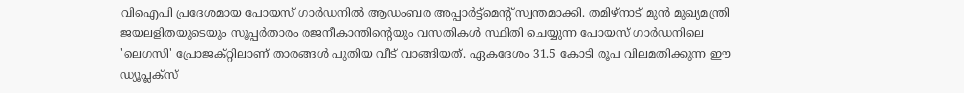വിഐപി പ്രദേശമായ പോയസ് ഗാർഡനിൽ ആഡംബര അപ്പാർട്ട്മെന്റ് സ്വന്തമാക്കി. തമിഴ്നാട് മുൻ മുഖ്യമന്ത്രി ജയലളിതയുടെയും സൂപ്പർതാരം രജനീകാന്തിന്റെയും വസതികൾ സ്ഥിതി ചെയ്യുന്ന പോയസ് ഗാർഡനിലെ 'ലെഗസി' പ്രോജക്റ്റിലാണ് താരങ്ങൾ പുതിയ വീട് വാങ്ങിയത്. ഏകദേശം 31.5 കോടി രൂപ വിലമതിക്കുന്ന ഈ ഡ്യൂപ്ലക്സ്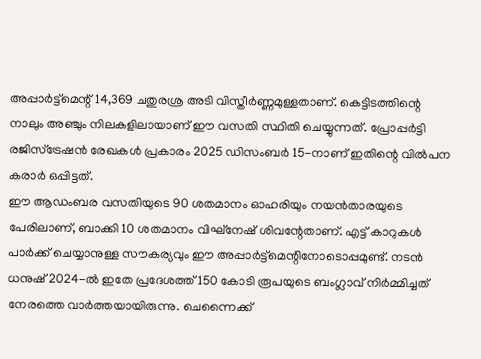അപ്പാർട്ട്മെന്റ് 14,369 ചതുരശ്ര അടി വിസ്തീർണ്ണമുള്ളതാണ്. കെട്ടിടത്തിന്റെ നാലും അഞ്ചും നിലകളിലായാണ് ഈ വസതി സ്ഥിതി ചെയ്യുന്നത്. പ്രോപ്പർട്ടി രജിസ്ട്രേഷൻ രേഖകൾ പ്രകാരം 2025 ഡിസംബർ 15-നാണ് ഇതിന്റെ വിൽപന കരാർ ഒപ്പിട്ടത്.
ഈ ആഡംബര വസതിയുടെ 90 ശതമാനം ഓഹരിയും നയൻതാരയുടെ പേരിലാണ്, ബാക്കി 10 ശതമാനം വിഘ്നേഷ് ശിവന്റേതാണ്. എട്ട് കാറുകൾ പാർക്ക് ചെയ്യാനുള്ള സൗകര്യവും ഈ അപ്പാർട്ട്മെന്റിനോടൊപ്പമുണ്ട്. നടൻ ധനുഷ് 2024-ൽ ഇതേ പ്രദേശത്ത് 150 കോടി രൂപയുടെ ബംഗ്ലാവ് നിർമ്മിച്ചത് നേരത്തെ വാർത്തയായിരുന്നു. ചെന്നൈക്ക്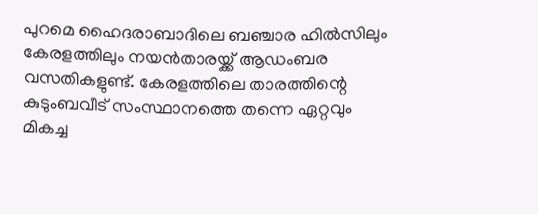പുറമെ ഹൈദരാബാദിലെ ബഞ്ചാര ഹിൽസിലും കേരളത്തിലും നയൻതാരയ്ക്ക് ആഡംബര വസതികളുണ്ട്. കേരളത്തിലെ താരത്തിന്റെ കുടുംബവീട് സംസ്ഥാനത്തെ തന്നെ ഏറ്റവും മികച്ച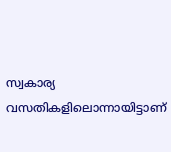സ്വകാര്യ വസതികളിലൊന്നായിട്ടാണ്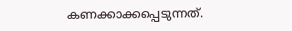കണക്കാക്കപ്പെടുന്നത്.